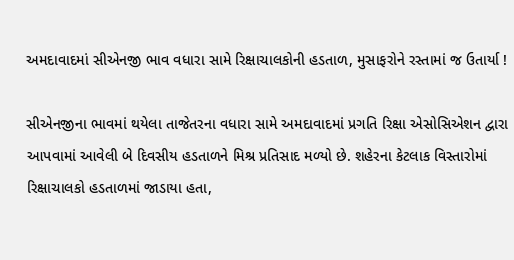અમદાવાદમાં સીએનજી ભાવ વધારા સામે રિક્ષાચાલકોની હડતાળ, મુસાફરોને રસ્તામાં જ ઉતાર્યા !

સીએનજીના ભાવમાં થયેલા તાજેતરના વધારા સામે અમદાવાદમાં પ્રગતિ રિક્ષા એસોસિએશન દ્વારા આપવામાં આવેલી બે દિવસીય હડતાળને મિશ્ર પ્રતિસાદ મળ્યો છે. શહેરના કેટલાક વિસ્તારોમાં રિક્ષાચાલકો હડતાળમાં જાડાયા હતા,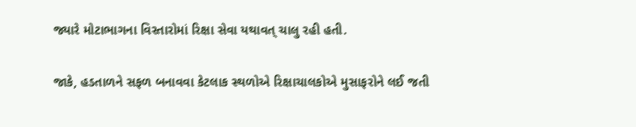જ્યારે મોટાભાગના વિસ્તારોમાં રિક્ષા સેવા યથાવત્ ચાલુ રહી હતી.

જાકે, હડતાળને સફળ બનાવવા કેટલાક સ્થળોએ રિક્ષાચાલકોએ મુસાફરોને લઈ જતી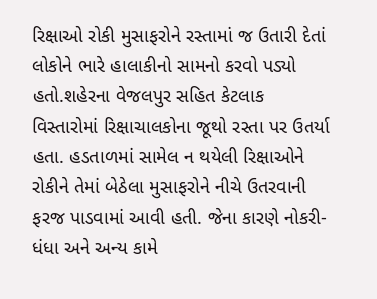રિક્ષાઓ રોકી મુસાફરોને રસ્તામાં જ ઉતારી દેતાં લોકોને ભારે હાલાકીનો સામનો કરવો પડ્યો હતો.શહેરના વેજલપુર સહિત કેટલાક વિસ્તારોમાં રિક્ષાચાલકોના જૂથો રસ્તા પર ઉતર્યા હતા. હડતાળમાં સામેલ ન થયેલી રિક્ષાઓને રોકીને તેમાં બેઠેલા મુસાફરોને નીચે ઉતરવાની ફરજ પાડવામાં આવી હતી. જેના કારણે નોકરી-ધંધા અને અન્ય કામે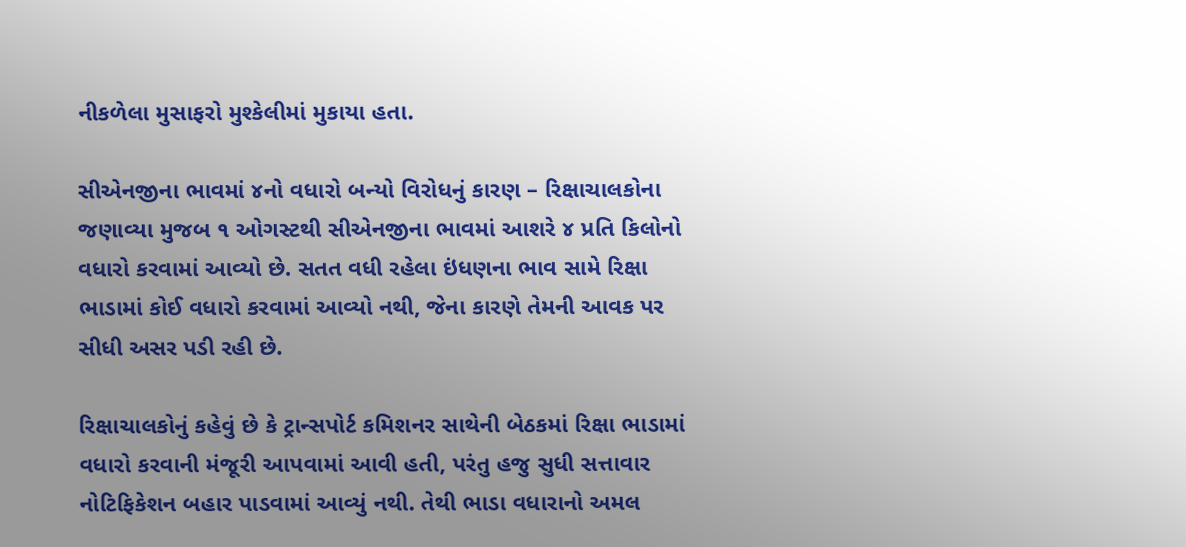નીકળેલા મુસાફરો મુશ્કેલીમાં મુકાયા હતા.

સીએનજીના ભાવમાં ૪નો વધારો બન્યો વિરોધનું કારણ – રિક્ષાચાલકોના જણાવ્યા મુજબ ૧ ઓગસ્ટથી સીએનજીના ભાવમાં આશરે ૪ પ્રતિ કિલોનો વધારો કરવામાં આવ્યો છે. સતત વધી રહેલા ઇંધણના ભાવ સામે રિક્ષા ભાડામાં કોઈ વધારો કરવામાં આવ્યો નથી, જેના કારણે તેમની આવક પર સીધી અસર પડી રહી છે.

રિક્ષાચાલકોનું કહેવું છે કે ટ્રાન્સપોર્ટ કમિશનર સાથેની બેઠકમાં રિક્ષા ભાડામાં વધારો કરવાની મંજૂરી આપવામાં આવી હતી, પરંતુ હજુ સુધી સત્તાવાર નોટિફિકેશન બહાર પાડવામાં આવ્યું નથી. તેથી ભાડા વધારાનો અમલ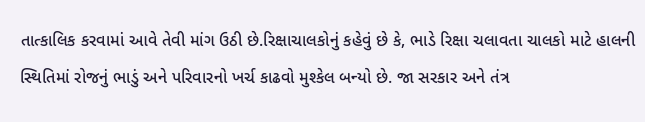તાત્કાલિક કરવામાં આવે તેવી માંગ ઉઠી છે.રિક્ષાચાલકોનું કહેવું છે કે, ભાડે રિક્ષા ચલાવતા ચાલકો માટે હાલની સ્થિતિમાં રોજનું ભાડું અને પરિવારનો ખર્ચ કાઢવો મુશ્કેલ બન્યો છે. જા સરકાર અને તંત્ર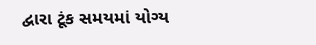દ્વારા ટૂંક સમયમાં યોગ્ય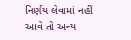નિર્ણય લેવામાં નહીં આવે તો અન્ય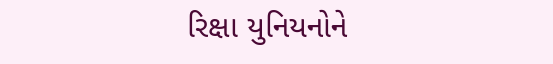રિક્ષા યુનિયનોને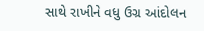સાથે રાખીને વધુ ઉગ્ર આંદોલન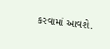કરવામાં આવશે.